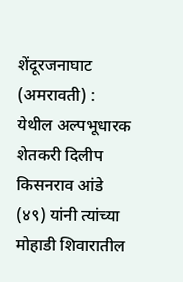शेंदूरजनाघाट (अमरावती) : येथील अल्पभूधारक शेतकरी दिलीप किसनराव आंडे (४९) यांनी त्यांच्या मोहाडी शिवारातील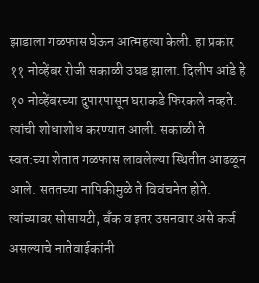झाडाला गळफास घेऊन आत्महत्या केली. हा प्रकार ११ नोव्हेंबर रोजी सकाळी उघड झाला. दिलीप आंडे हे १० नोव्हेंबरच्या दुपारपासून घराकडे फिरकले नव्हते. त्यांची शोधाशोध करण्यात आली. सकाळी ते स्वत:च्या शेतात गळफास लावलेल्या स्थितीत आढळून आले. सततच्या नापिकीमुळे ते विवंचनेत होते. त्यांच्यावर सोसायटी, बँक व इतर उसनवार असे कर्ज असल्याचे नातेवाईकांनी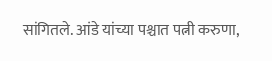सांगितले. आंडे यांच्या पश्चात पत्नी करुणा,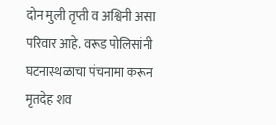दोन मुली तृप्ती व अश्विनी असा परिवार आहे. वरूड पोलिसांनी घटनास्थळाचा पंचनामा करून मृतदेह शव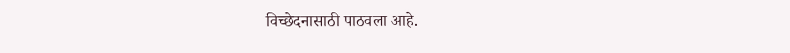विच्छेदनासाठी पाठवला आहे.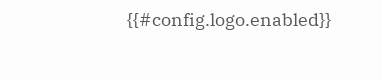{{#config.logo.enabled}}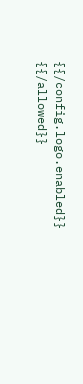{{/config.logo.enabled}}
{{/allowed}}